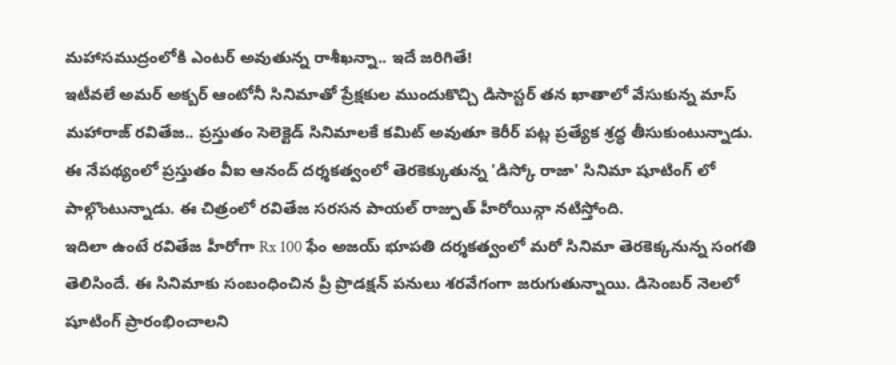మహాసముద్రంలోకి ఎంటర్ అవుతున్న రాశీఖన్నా.. ఇదే జరిగితే!
ఇటీవలే అమర్ అక్బర్ ఆంటోనీ సినిమాతో ప్రేక్షకుల ముందుకొచ్చి డిసాస్టర్ తన ఖాతాలో వేసుకున్న మాస్ మహారాజ్ రవితేజ.. ప్రస్తుతం సెలెక్టెడ్ సినిమాలకే కమిట్ అవుతూ కెరీర్ పట్ల ప్రత్యేక శ్రద్ధ తీసుకుంటున్నాడు. ఈ నేపథ్యంలో ప్రస్తుతం వీఐ ఆనంద్ దర్శకత్వంలో తెరకెక్కుతున్న 'డిస్కో రాజా' సినిమా షూటింగ్ లో పాల్గొంటున్నాడు. ఈ చిత్రంలో రవితేజ సరసన పాయల్ రాజ్పుత్ హీరోయిన్గా నటిస్తోంది.
ఇదిలా ఉంటే రవితేజ హీరోగా Rx 100 ఫేం అజయ్ భూపతి దర్శకత్వంలో మరో సినిమా తెరకెక్కనున్న సంగతి తెలిసిందే. ఈ సినిమాకు సంబంధించిన ప్రీ ప్రొడక్షన్ పనులు శరవేగంగా జరుగుతున్నాయి. డిసెంబర్ నెలలో షూటింగ్ ప్రారంభించాలని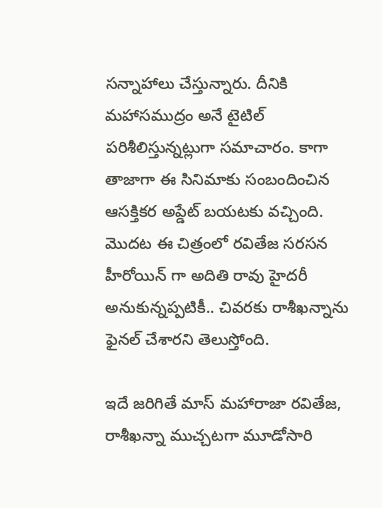సన్నాహాలు చేస్తున్నారు. దీనికి మహాసముద్రం అనే టైటిల్ పరిశీలిస్తున్నట్లుగా సమాచారం. కాగా తాజాగా ఈ సినిమాకు సంబందించిన ఆసక్తికర అప్డేట్ బయటకు వచ్చింది. మొదట ఈ చిత్రంలో రవితేజ సరసన హీరోయిన్ గా అదితి రావు హైదరీ అనుకున్నప్పటికీ.. చివరకు రాశీఖన్నాను ఫైనల్ చేశారని తెలుస్తోంది.

ఇదే జరిగితే మాస్ మహారాజా రవితేజ, రాశీఖన్నా ముచ్చటగా మూడోసారి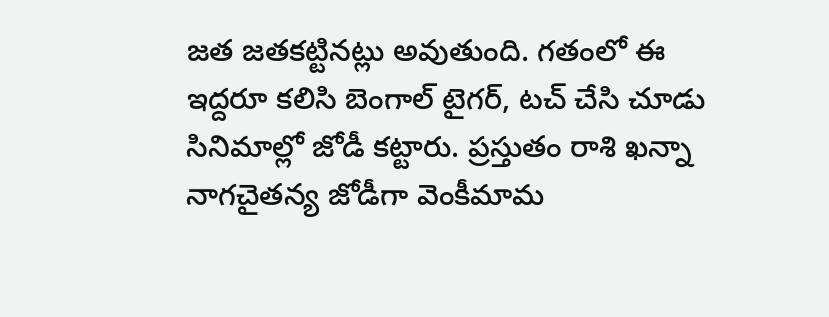జత జతకట్టినట్లు అవుతుంది. గతంలో ఈ ఇద్దరూ కలిసి బెంగాల్ టైగర్, టచ్ చేసి చూడు సినిమాల్లో జోడీ కట్టారు. ప్రస్తుతం రాశి ఖన్నా నాగచైతన్య జోడీగా వెంకీమామ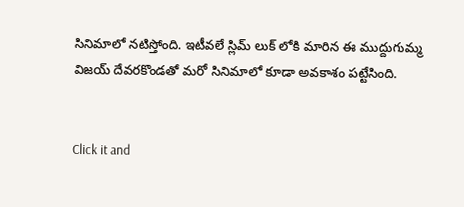సినిమాలో నటిస్తోంది. ఇటీవలే స్లిమ్ లుక్ లోకి మారిన ఈ ముద్దుగుమ్మ విజయ్ దేవరకొండతో మరో సినిమాలో కూడా అవకాశం పట్టేసింది.


Click it and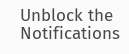Unblock the Notifications